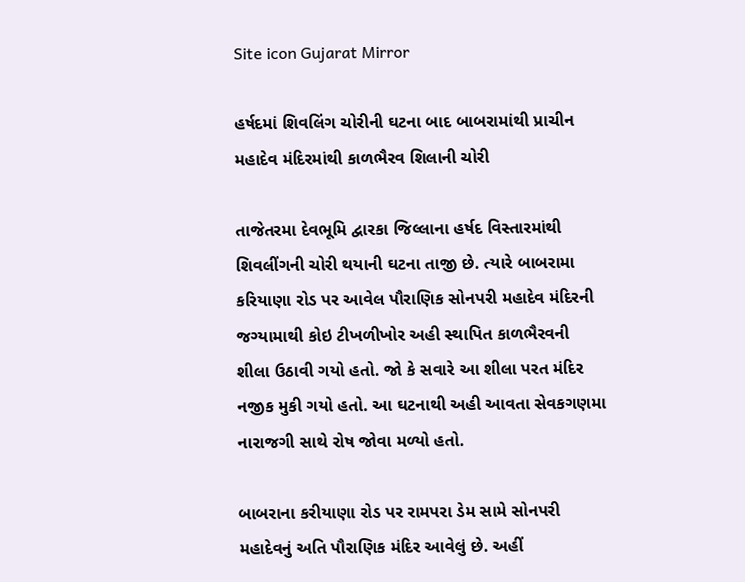Site icon Gujarat Mirror

હર્ષદમાં શિવલિંગ ચોરીની ઘટના બાદ બાબરામાંથી પ્રાચીન મહાદેવ મંદિરમાંથી કાળભૈરવ શિલાની ચોરી

તાજેતરમા દેવભૂમિ દ્વારકા જિલ્લાના હર્ષદ વિસ્તારમાંથી શિવલીંગની ચોરી થયાની ઘટના તાજી છે. ત્યારે બાબરામા કરિયાણા રોડ પર આવેલ પૌરાણિક સોનપરી મહાદેવ મંદિરની જગ્યામાથી કોઇ ટીખળીખોર અહી સ્થાપિત કાળભૈરવની શીલા ઉઠાવી ગયો હતો. જો કે સવારે આ શીલા પરત મંદિર નજીક મુકી ગયો હતો. આ ઘટનાથી અહી આવતા સેવકગણમા નારાજગી સાથે રોષ જોવા મળ્યો હતો.

બાબરાના કરીયાણા રોડ પર રામપરા ડેમ સામે સોનપરી મહાદેવનું અતિ પૌરાણિક મંદિર આવેલું છે. અહીં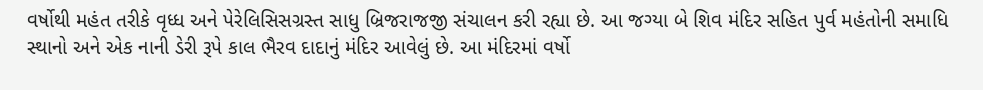વર્ષોથી મહંત તરીકે વૃધ્ધ અને પેરેલિસિસગ્રસ્ત સાધુ બ્રિજરાજજી સંચાલન કરી રહ્યા છે. આ જગ્યા બે શિવ મંદિર સહિત પુર્વ મહંતોની સમાધિ સ્થાનો અને એક નાની ડેરી રૂપે કાલ ભૈરવ દાદાનું મંદિર આવેલું છે. આ મંદિરમાં વર્ષો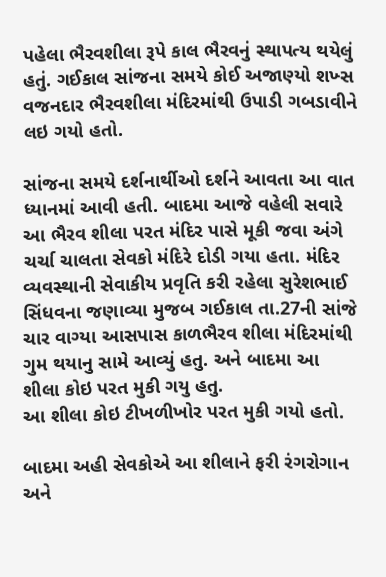પહેલા ભૈરવશીલા રૂપે કાલ ભૈરવનું સ્થાપત્ય થયેલું હતું. ગઈકાલ સાંજના સમયે કોઈ અજાણ્યો શખ્સ વજનદાર ભૈરવશીલા મંદિરમાંથી ઉપાડી ગબડાવીને લઇ ગયો હતો.

સાંજના સમયે દર્શનાર્થીઓ દર્શને આવતા આ વાત ધ્યાનમાં આવી હતી. બાદમા આજે વહેલી સવારે આ ભૈરવ શીલા પરત મંદિર પાસે મૂકી જવા અંગે ચર્ચા ચાલતા સેવકો મંદિરે દોડી ગયા હતા. મંદિર વ્યવસ્થાની સેવાકીય પ્રવૃતિ કરી રહેલા સુરેશભાઈ સિંધવના જણાવ્યા મુજબ ગઈકાલ તા.27ની સાંજે ચાર વાગ્યા આસપાસ કાળભૈરવ શીલા મંદિરમાંથી ગુમ થયાનુ સામે આવ્યું હતુ. અને બાદમા આ શીલા કોઇ પરત મુકી ગયુ હતુ.
આ શીલા કોઇ ટીખળીખોર પરત મુકી ગયો હતો.

બાદમા અહી સેવકોએ આ શીલાને ફરી રંગરોગાન અને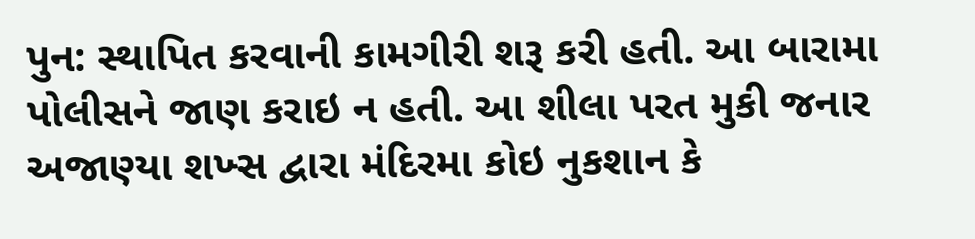પુન: સ્થાપિત કરવાની કામગીરી શરૂ કરી હતી. આ બારામા પોલીસને જાણ કરાઇ ન હતી. આ શીલા પરત મુકી જનાર અજાણ્યા શખ્સ દ્વારા મંદિરમા કોઇ નુકશાન કે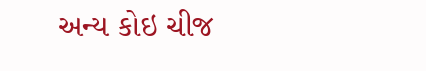અન્ય કોઇ ચીજ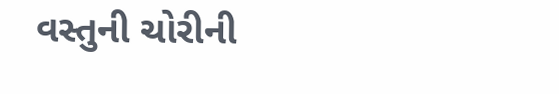વસ્તુની ચોરીની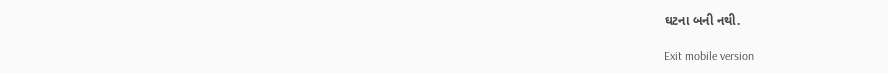ઘટના બની નથી.

Exit mobile version